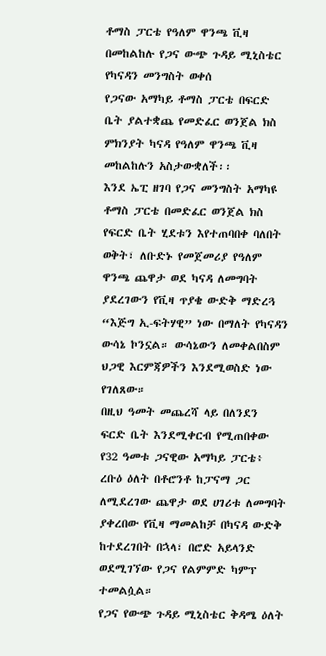ቶማስ ፓርቴ የዓለም ዋንጫ ቪዛ በመከልከሉ የጋና ውጭ ጉዳይ ሚኒስቴር የካናዳን መንግስት ወቀሰ
የጋናው አማካይ ቶማስ ፓርቴ በፍርድ ቤት ያልተቋጨ የመድፈር ወንጀል ክስ ምክንያት ካናዳ የዓለም ዋንጫ ቪዛ መከልከሉን አስታውቋለች፡፡
እንደ ኤፒ ዘገባ የጋና መንግስት አማካዩ ቶማስ ፓርቴ በመድፈር ወንጀል ክስ የፍርድ ቤት ሂደቱን እየተጠባበቀ ባለበት ወቅት፣ ለቡድኑ የመጀመሪያ የዓለም ዋንጫ ጨዋታ ወደ ካናዳ ለመግባት ያደረገውን የቪዛ ጥያቄ ውድቅ ማድረጓ “እጅግ ኢ-ፍትሃዊ” ነው በማለት የካናዳን ውሳኔ ኮንኗል። ውሳኔውን ለመቀልበስም ህጋዊ እርምጃዎችን እንደሚወስድ ነው የገለጸው።
በዚህ ዓመት መጨረሻ ላይ በለንደን ፍርድ ቤት እንደሚቀርብ የሚጠበቀው የ32 ዓመቱ ጋናዊው አማካይ ፓርቴ፥ ረቡዕ ዕለት በቶሮንቶ ከፓናማ ጋር ለሚደረገው ጨዋታ ወደ ሀገሪቱ ለመግባት ያቀረበው የቪዛ ማመልከቻ በካናዳ ውድቅ ከተደረገበት በኋላ፣ በሮድ አይላንድ ወደሚገኘው የጋና የልምምድ ካምፕ ተመልሷል።
የጋና የውጭ ጉዳይ ሚኒስቴር ቅዳሜ ዕለት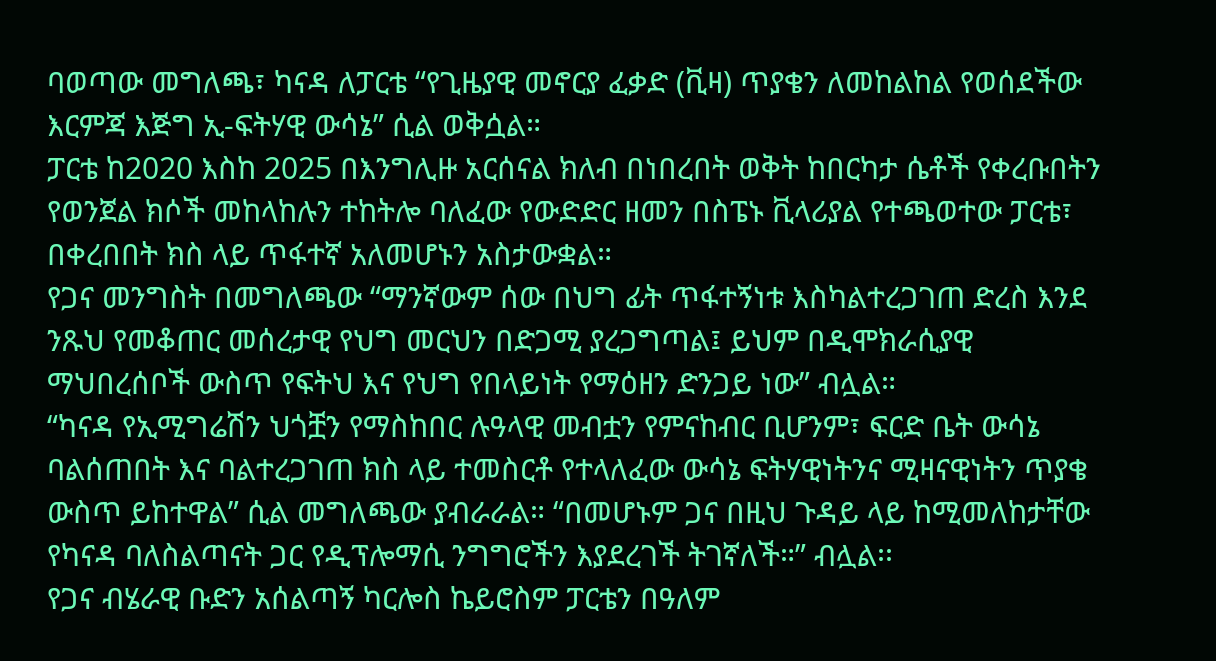ባወጣው መግለጫ፣ ካናዳ ለፓርቴ “የጊዜያዊ መኖርያ ፈቃድ (ቪዛ) ጥያቄን ለመከልከል የወሰደችው እርምጃ እጅግ ኢ-ፍትሃዊ ውሳኔ” ሲል ወቅሷል።
ፓርቴ ከ2020 እስከ 2025 በእንግሊዙ አርሰናል ክለብ በነበረበት ወቅት ከበርካታ ሴቶች የቀረቡበትን የወንጀል ክሶች መከላከሉን ተከትሎ ባለፈው የውድድር ዘመን በስፔኑ ቪላሪያል የተጫወተው ፓርቴ፣ በቀረበበት ክስ ላይ ጥፋተኛ አለመሆኑን አስታውቋል።
የጋና መንግስት በመግለጫው “ማንኛውም ሰው በህግ ፊት ጥፋተኝነቱ እስካልተረጋገጠ ድረስ እንደ ንጹህ የመቆጠር መሰረታዊ የህግ መርህን በድጋሚ ያረጋግጣል፤ ይህም በዲሞክራሲያዊ ማህበረሰቦች ውስጥ የፍትህ እና የህግ የበላይነት የማዕዘን ድንጋይ ነው” ብሏል።
“ካናዳ የኢሚግሬሽን ህጎቿን የማስከበር ሉዓላዊ መብቷን የምናከብር ቢሆንም፣ ፍርድ ቤት ውሳኔ ባልሰጠበት እና ባልተረጋገጠ ክስ ላይ ተመስርቶ የተላለፈው ውሳኔ ፍትሃዊነትንና ሚዛናዊነትን ጥያቄ ውስጥ ይከተዋል” ሲል መግለጫው ያብራራል። “በመሆኑም ጋና በዚህ ጉዳይ ላይ ከሚመለከታቸው የካናዳ ባለስልጣናት ጋር የዲፕሎማሲ ንግግሮችን እያደረገች ትገኛለች።” ብሏል፡፡
የጋና ብሄራዊ ቡድን አሰልጣኝ ካርሎስ ኬይሮስም ፓርቴን በዓለም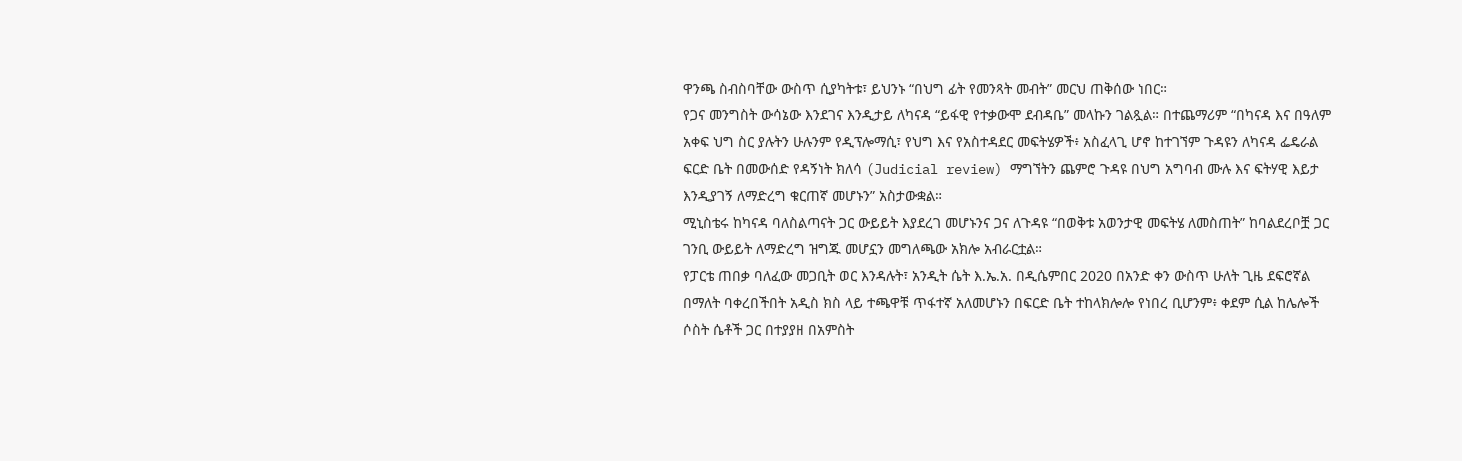ዋንጫ ስብስባቸው ውስጥ ሲያካትቱ፣ ይህንኑ “በህግ ፊት የመንጻት መብት” መርህ ጠቅሰው ነበር።
የጋና መንግስት ውሳኔው እንደገና እንዲታይ ለካናዳ “ይፋዊ የተቃውሞ ደብዳቤ” መላኩን ገልጿል። በተጨማሪም “በካናዳ እና በዓለም አቀፍ ህግ ስር ያሉትን ሁሉንም የዲፕሎማሲ፣ የህግ እና የአስተዳደር መፍትሄዎች፥ አስፈላጊ ሆኖ ከተገኘም ጉዳዩን ለካናዳ ፌዴራል ፍርድ ቤት በመውሰድ የዳኝነት ክለሳ (Judicial review) ማግኘትን ጨምሮ ጉዳዩ በህግ አግባብ ሙሉ እና ፍትሃዊ እይታ እንዲያገኝ ለማድረግ ቁርጠኛ መሆኑን” አስታውቋል።
ሚኒስቴሩ ከካናዳ ባለስልጣናት ጋር ውይይት እያደረገ መሆኑንና ጋና ለጉዳዩ “በወቅቱ አወንታዊ መፍትሄ ለመስጠት” ከባልደረቦቿ ጋር ገንቢ ውይይት ለማድረግ ዝግጁ መሆኗን መግለጫው አክሎ አብራርቷል።
የፓርቴ ጠበቃ ባለፈው መጋቢት ወር እንዳሉት፣ አንዲት ሴት እ.ኤ.አ. በዲሴምበር 2020 በአንድ ቀን ውስጥ ሁለት ጊዜ ደፍሮኛል በማለት ባቀረበችበት አዲስ ክስ ላይ ተጫዋቹ ጥፋተኛ አለመሆኑን በፍርድ ቤት ተከላክሎሎ የነበረ ቢሆንም፥ ቀደም ሲል ከሌሎች ሶስት ሴቶች ጋር በተያያዘ በአምስት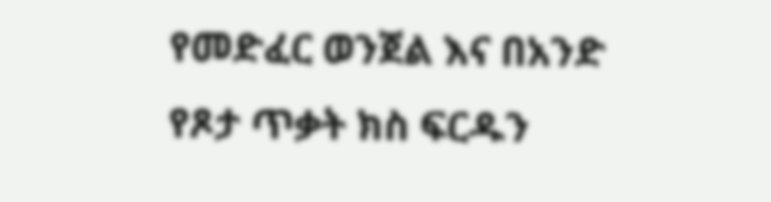የመድፈር ወንጀል እና በአንድ የጾታ ጥቃት ክስ ፍርዱን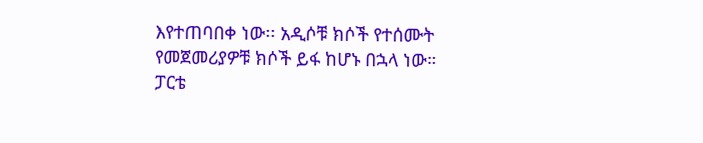እየተጠባበቀ ነው፡፡ አዲሶቹ ክሶች የተሰሙት የመጀመሪያዎቹ ክሶች ይፋ ከሆኑ በኋላ ነው።
ፓርቴ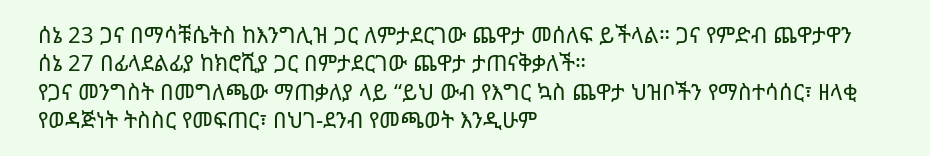ሰኔ 23 ጋና በማሳቹሴትስ ከእንግሊዝ ጋር ለምታደርገው ጨዋታ መሰለፍ ይችላል። ጋና የምድብ ጨዋታዋን ሰኔ 27 በፊላደልፊያ ከክሮሺያ ጋር በምታደርገው ጨዋታ ታጠናቅቃለች።
የጋና መንግስት በመግለጫው ማጠቃለያ ላይ “ይህ ውብ የእግር ኳስ ጨዋታ ህዝቦችን የማስተሳሰር፣ ዘላቂ የወዳጅነት ትስስር የመፍጠር፣ በህገ-ደንብ የመጫወት እንዲሁም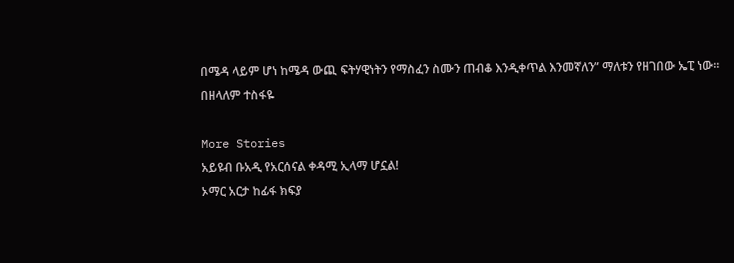በሜዳ ላይም ሆነ ከሜዳ ውጪ ፍትሃዊነትን የማስፈን ስሙን ጠብቆ እንዲቀጥል እንመኛለን” ማለቱን የዘገበው ኤፒ ነው።
በዘላለም ተስፋዬ

More Stories
አይዩብ ቡአዲ የአርሰናል ቀዳሚ ኢላማ ሆኗል!
ኦማር አርታ ከፊፋ ክፍያ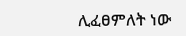ሊፈፀምለት ነው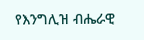የእንግሊዝ ብሔራዊ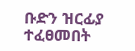ቡድን ዝርፊያ ተፈፀመበት